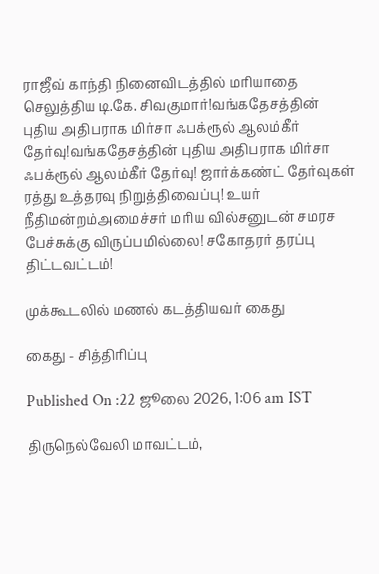ராஜீவ் காந்தி நினைவிடத்தில் மரியாதை செலுத்திய டி.கே. சிவகுமார்!வங்கதேசத்தின் புதிய அதிபராக மிர்சா ஃபக்ரூல் ஆலம்கீர் தேர்வு!வங்கதேசத்தின் புதிய அதிபராக மிர்சா ஃபக்ரூல் ஆலம்கீர் தேர்வு! ஜார்க்கண்ட் தேர்வுகள் ரத்து உத்தரவு நிறுத்திவைப்பு! உயர் நீதிமன்றம்அமைச்சர் மரிய வில்சனுடன் சமரச பேச்சுக்கு விருப்பமில்லை! சகோதரர் தரப்பு திட்டவட்டம்!

முக்கூடலில் மணல் கடத்தியவர் கைது

கைது - சித்திரிப்பு

Published On :22 ஜூலை 2026, 1:06 am IST

திருநெல்வேலி மாவட்டம்,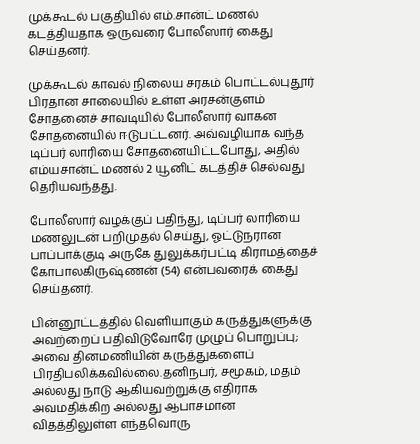முக்கூடல் பகுதியில் எம்.சான்ட் மணல் கடத்தியதாக ஒருவரை போலீஸார் கைது செய்தனர்.

முக்கூடல் காவல் நிலைய சரகம் பொட்டல்புதூர் பிரதான சாலையில் உள்ள அரசன்குளம் சோதனைச் சாவடியில் போலீஸார் வாகன சோதனையில் ஈடுபட்டனர். அவ்வழியாக வந்த டிப்பர் லாரியை சோதனையிட்டபோது, அதில் எம்யசான்ட் மணல் 2 யூனிட் கடத்திச் செல்வது தெரியவந்தது.

போலீஸார் வழக்குப் பதிந்து, டிப்பர் லாரியை மணலுடன் பறிமுதல் செய்து, ஓட்டுநரான பாப்பாக்குடி அருகே துலுக்கர்பட்டி கிராமத்தைச் கோபாலகிருஷ்ணன் (54) என்பவரைக் கைது செய்தனர்.

பின்னூட்டத்தில் வெளியாகும் கருத்துகளுக்கு அவற்றைப் பதிவிடுவோரே முழுப் பொறுப்பு; அவை தினமணியின் கருத்துகளைப் பிரதிபலிக்கவில்லை.தனிநபர், சமூகம், மதம் அல்லது நாடு ஆகியவற்றுக்கு எதிராக அவமதிக்கிற அல்லது ஆபாசமான விதத்திலுள்ள எந்தவொரு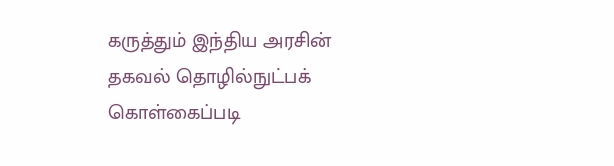கருத்தும் இந்திய அரசின் தகவல் தொழில்நுட்பக் கொள்கைப்படி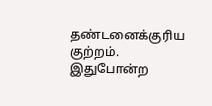தண்டனைக்குரிய குற்றம். இதுபோன்ற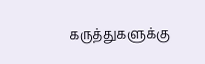கருத்துகளுக்கு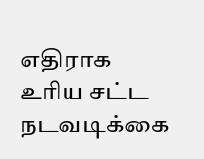எதிராக உரிய சட்ட நடவடிக்கை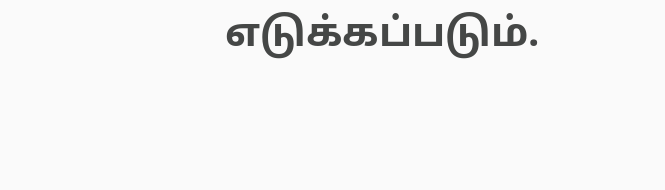எடுக்கப்படும்.